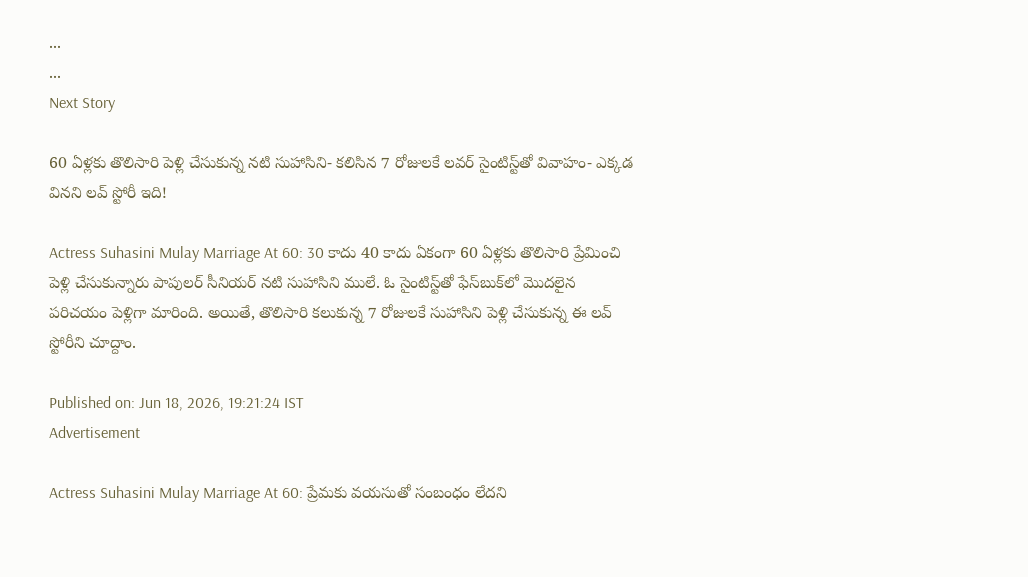...
...
Next Story

60 ఏళ్లకు తొలిసారి పెళ్లి చేసుకున్న నటి సుహాసిని- కలిసిన 7 రోజులకే లవర్ సైంటిస్ట్‌తో వివాహం- ఎక్కడ వినని లవ్ స్టోరీ ఇది!

Actress Suhasini Mulay Marriage At 60: 30 కాదు 40 కాదు ఏకంగా 60 ఏళ్లకు తొలిసారి ప్రేమించి పెళ్లి చేసుకున్నారు పాపులర్ సీనియర్ నటి సుహాసిని ములే. ఓ సైంటిస్ట్‌తో ఫేస్‌బుక్‌లో మొదలైన పరిచయం పెళ్లిగా మారింది. అయితే, తొలిసారి కలుకున్న 7 రోజులకే సుహాసిని పెళ్లి చేసుకున్న ఈ లవ్ స్టోరీని చూద్దాం.

Published on: Jun 18, 2026, 19:21:24 IST
Advertisement

Actress Suhasini Mulay Marriage At 60: ప్రేమకు వయసుతో సంబంధం లేదని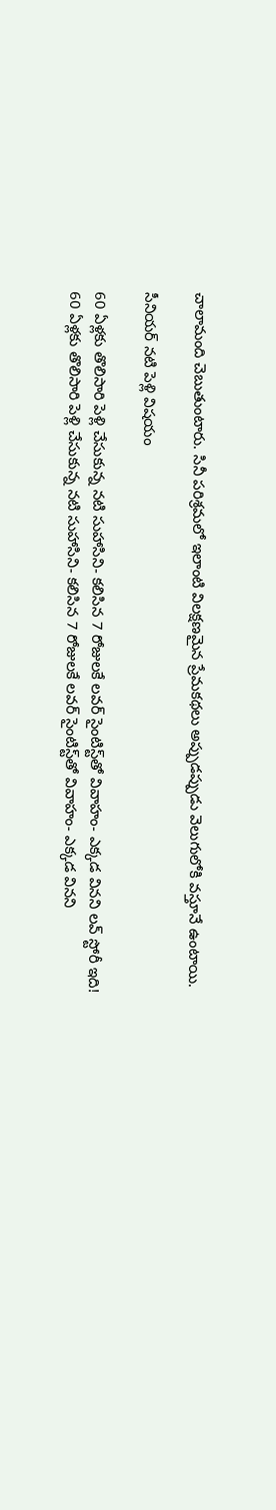చాలామంది చెబుతుంటారు. సినీ పరిశ్రమలో ఇలాంటి విలక్షణమైన ప్రేమకథలు అప్పుడప్పుడు వెలుగులోకి వస్తూనే ఉంటాయి.

సీనియర్ నటి పెళ్లి విషయం

60 ఏళ్లకు తొలిసారి పెళ్లి చేసుకున్న నటి సుహాసిని- కలిసిన 7 రోజులకే లవర్ సైంటిస్ట్‌తో వివాహం- ఎక్కడ వినని లవ్ స్టోరీ ఇది!
60 ఏళ్లకు తొలిసారి పెళ్లి చేసుకున్న నటి సుహాసిని- కలిసిన 7 రోజులకే లవర్ సైంటిస్ట్‌తో వివాహం- ఎక్కడ వినని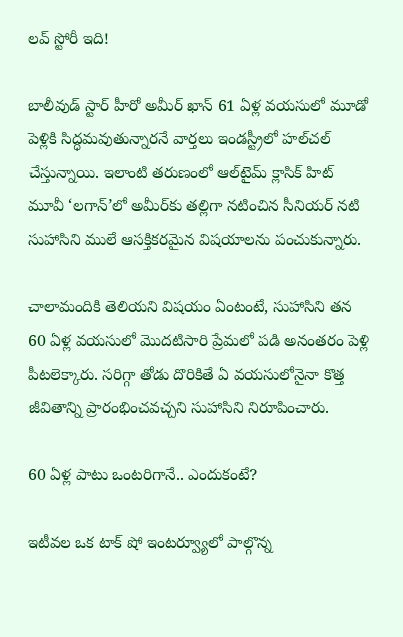లవ్ స్టోరీ ఇది!

బాలీవుడ్ స్టార్ హీరో అమీర్ ఖాన్ 61 ఏళ్ల వయసులో మూడో పెళ్లికి సిద్ధమవుతున్నారనే వార్తలు ఇండస్ట్రీలో హల్‌చల్ చేస్తున్నాయి. ఇలాంటి తరుణంలో ఆల్‌టైమ్ క్లాసిక్ హిట్ మూవీ ‘లగాన్’లో అమీర్‌కు తల్లిగా నటించిన సీనియర్ నటి సుహాసిని ములే ఆసక్తికరమైన విషయాలను పంచుకున్నారు.

చాలామందికి తెలియని విషయం ఏంటంటే, సుహాసిని తన 60 ఏళ్ల వయసులో మొదటిసారి ప్రేమలో పడి అనంతరం పెళ్లి పీటలెక్కారు. సరిగ్గా తోడు దొరికితే ఏ వయసులోనైనా కొత్త జీవితాన్ని ప్రారంభించవచ్చని సుహాసిని నిరూపించారు.

60 ఏళ్ల పాటు ఒంటరిగానే.. ఎందుకంటే?

ఇటీవల ఒక టాక్ షో ఇంటర్వ్యూలో పాల్గొన్న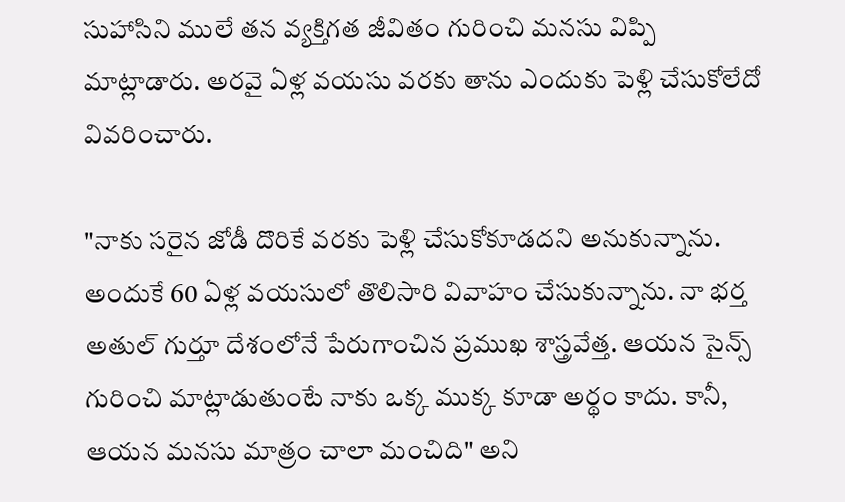సుహాసిని ములే తన వ్యక్తిగత జీవితం గురించి మనసు విప్పి మాట్లాడారు. అరవై ఏళ్ల వయసు వరకు తాను ఎందుకు పెళ్లి చేసుకోలేదో వివరించారు.

"నాకు సరైన జోడీ దొరికే వరకు పెళ్లి చేసుకోకూడదని అనుకున్నాను. అందుకే 60 ఏళ్ల వయసులో తొలిసారి వివాహం చేసుకున్నాను. నా భర్త అతుల్ గుర్తూ దేశంలోనే పేరుగాంచిన ప్రముఖ శాస్త్రవేత్త. ఆయన సైన్స్ గురించి మాట్లాడుతుంటే నాకు ఒక్క ముక్క కూడా అర్థం కాదు. కానీ, ఆయన మనసు మాత్రం చాలా మంచిది" అని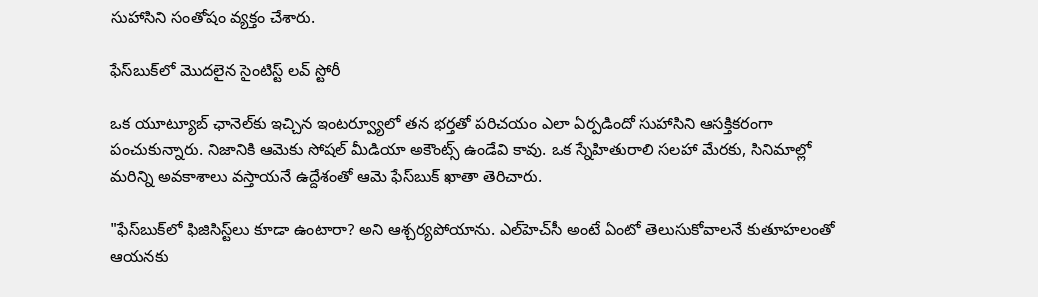సుహాసిని సంతోషం వ్యక్తం చేశారు.

ఫేస్‌బుక్‌లో మొదలైన సైంటిస్ట్ లవ్ స్టోరీ

ఒక యూట్యూబ్ ఛానెల్‌కు ఇచ్చిన ఇంటర్వ్యూలో తన భర్తతో పరిచయం ఎలా ఏర్పడిందో సుహాసిని ఆసక్తికరంగా పంచుకున్నారు. నిజానికి ఆమెకు సోషల్ మీడియా అకౌంట్స్ ఉండేవి కావు. ఒక స్నేహితురాలి సలహా మేరకు, సినిమాల్లో మరిన్ని అవకాశాలు వస్తాయనే ఉద్దేశంతో ఆమె ఫేస్‌బుక్ ఖాతా తెరిచారు.

"ఫేస్‌బుక్‌లో ఫిజిసిస్ట్‌లు కూడా ఉంటారా? అని ఆశ్చర్యపోయాను. ఎల్‌హెచ్‌సీ అంటే ఏంటో తెలుసుకోవాలనే కుతూహలంతో ఆయనకు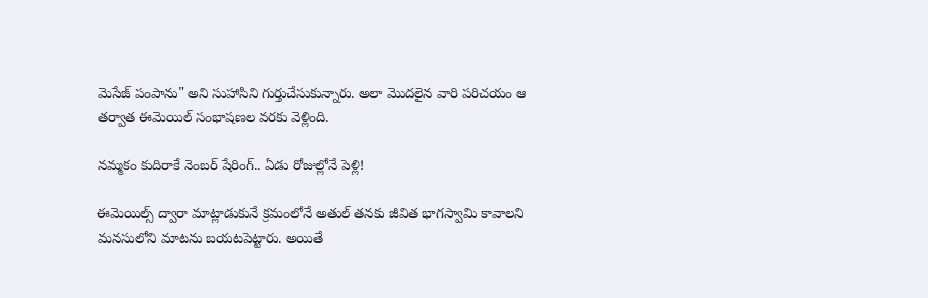మెసేజ్ పంపాను" అని సుహాసిని గుర్తుచేసుకున్నారు. అలా మొదలైన వారి పరిచయం ఆ తర్వాత ఈమెయిల్‌ సంభాషణల వరకు వెళ్లింది.

నమ్మకం కుదిరాకే నెంబర్ షేరింగ్.. ఏడు రోజుల్లోనే పెళ్లి!

ఈమెయిల్స్ ద్వారా మాట్లాడుకునే క్రమంలోనే అతుల్ తనకు జీవిత భాగస్వామి కావాలని మనసులోని మాటను బయటపెట్టారు. అయితే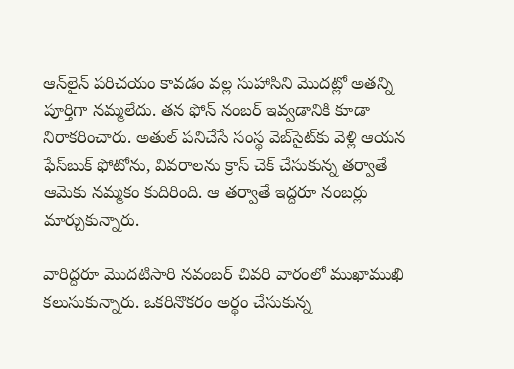ఆన్‌లైన్ పరిచయం కావడం వల్ల సుహాసిని మొదట్లో అతన్ని పూర్తిగా నమ్మలేదు. తన ఫోన్ నంబర్ ఇవ్వడానికి కూడా నిరాకరించారు. అతుల్ పనిచేసే సంస్థ వెబ్‌సైట్‌కు వెళ్లి ఆయన ఫేస్‌బుక్ ఫోటోను, వివరాలను క్రాస్ చెక్ చేసుకున్న తర్వాతే ఆమెకు నమ్మకం కుదిరింది. ఆ తర్వాతే ఇద్దరూ నంబర్లు మార్చుకున్నారు.

వారిద్దరూ మొదటిసారి నవంబర్ చివరి వారంలో ముఖాముఖి కలుసుకున్నారు. ఒకరినొకరం అర్థం చేసుకున్న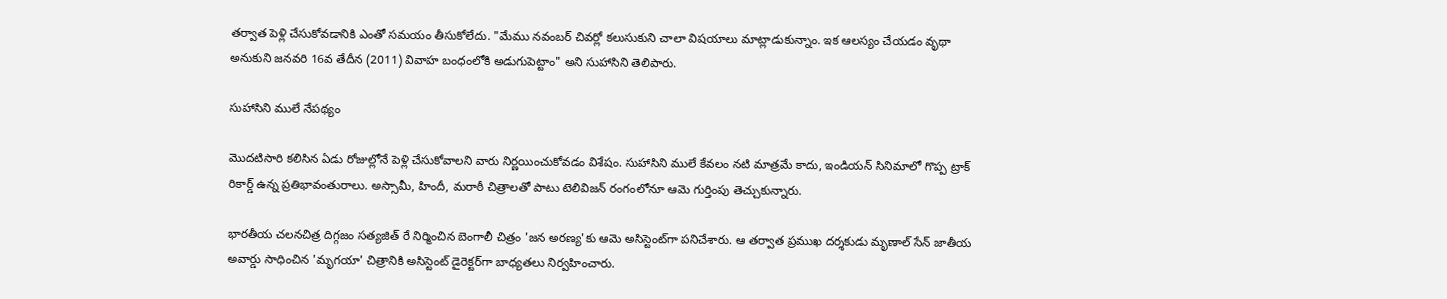తర్వాత పెళ్లి చేసుకోవడానికి ఎంతో సమయం తీసుకోలేదు. "మేము నవంబర్ చివర్లో కలుసుకుని చాలా విషయాలు మాట్లాడుకున్నాం. ఇక ఆలస్యం చేయడం వృథా అనుకుని జనవరి 16వ తేదీన (2011) వివాహ బంధంలోకి అడుగుపెట్టాం" అని సుహాసిని తెలిపారు.

సుహాసిని ములే నేపథ్యం

మొదటిసారి కలిసిన ఏడు రోజుల్లోనే పెళ్లి చేసుకోవాలని వారు నిర్ణయించుకోవడం విశేషం. సుహాసిని ములే కేవలం నటి మాత్రమే కాదు, ఇండియన్ సినిమాలో గొప్ప ట్రాక్ రికార్డ్ ఉన్న ప్రతిభావంతురాలు. అస్సామీ, హిందీ, మరాఠీ చిత్రాలతో పాటు టెలివిజన్ రంగంలోనూ ఆమె గుర్తింపు తెచ్చుకున్నారు.

భారతీయ చలనచిత్ర దిగ్గజం సత్యజిత్ రే నిర్మించిన బెంగాలీ చిత్రం 'జన అరణ్య'కు ఆమె అసిస్టెంట్‌గా పనిచేశారు. ఆ తర్వాత ప్రముఖ దర్శకుడు మృణాల్ సేన్ జాతీయ అవార్డు సాధించిన 'మృగయా' చిత్రానికి అసిస్టెంట్ డైరెక్టర్‌గా బాధ్యతలు నిర్వహించారు.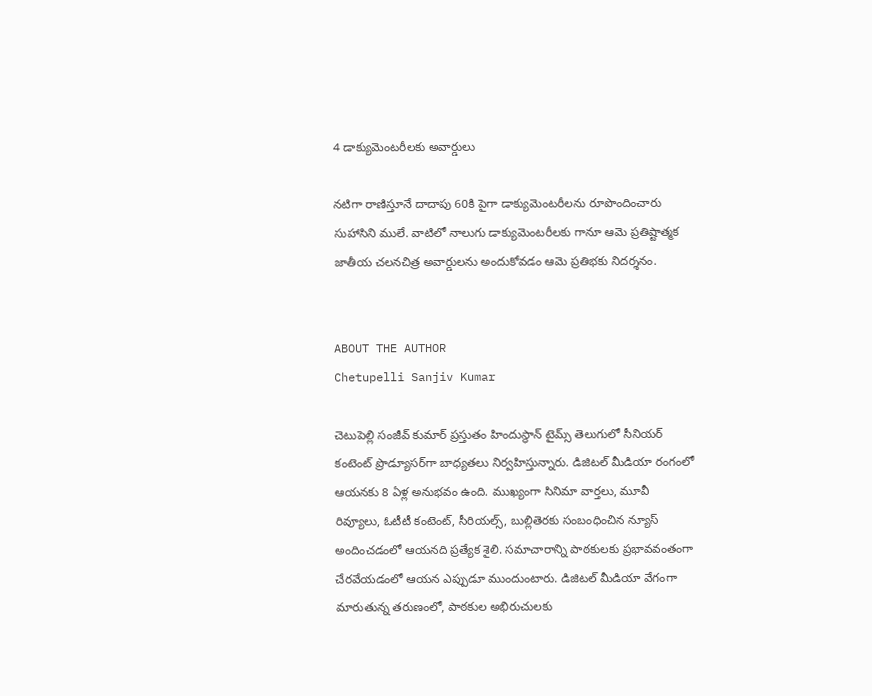4 డాక్యుమెంటరీలకు అవార్డులు

నటిగా రాణిస్తూనే దాదాపు 60కి పైగా డాక్యుమెంటరీలను రూపొందించారు సుహాసిని ములే. వాటిలో నాలుగు డాక్యుమెంటరీలకు గానూ ఆమె ప్రతిష్టాత్మక జాతీయ చలనచిత్ర అవార్డులను అందుకోవడం ఆమె ప్రతిభకు నిదర్శనం.


ABOUT THE AUTHOR
Chetupelli Sanjiv Kumar

చెటుపెల్లి సంజీవ్ కుమార్ ప్రస్తుతం హిందుస్థాన్ టైమ్స్ తెలుగులో సీనియర్ కంటెంట్ ప్రొడ్యూసర్‌గా బాధ్యతలు నిర్వహిస్తున్నారు. డిజిటల్ మీడియా రంగంలో ఆయనకు 8 ఏళ్ల అనుభవం ఉంది. ముఖ్యంగా సినిమా వార్తలు, మూవీ రివ్యూలు, ఓటీటీ కంటెంట్, సీరియల్స్, బుల్లితెరకు సంబంధించిన న్యూస్ అందించడంలో ఆయనది ప్రత్యేక శైలి. సమాచారాన్ని పాఠకులకు ప్రభావవంతంగా చేరవేయడంలో ఆయన ఎప్పుడూ ముందుంటారు. డిజిటల్ మీడియా వేగంగా మారుతున్న తరుణంలో, పాఠకుల అభిరుచులకు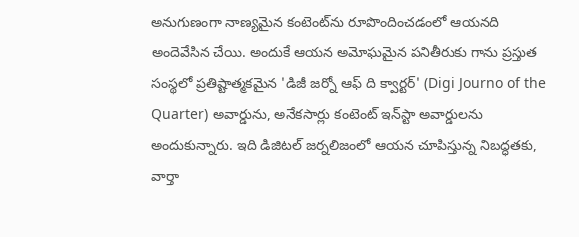అనుగుణంగా నాణ్యమైన కంటెంట్‌ను రూపొందించడంలో ఆయనది అందెవేసిన చేయి. అందుకే ఆయన అమోఘమైన పనితీరుకు గాను ప్రస్తుత సంస్థలో ప్రతిష్టాత్మకమైన 'డిజీ జర్నో ఆఫ్ ది క్వార్టర్' (Digi Journo of the Quarter) అవార్డును, అనేకసార్లు కంటెంట్ ఇన్‌స్టా అవార్డులను అందుకున్నారు. ఇది డిజిటల్ జర్నలిజంలో ఆయన చూపిస్తున్న నిబద్ధతకు, వార్తా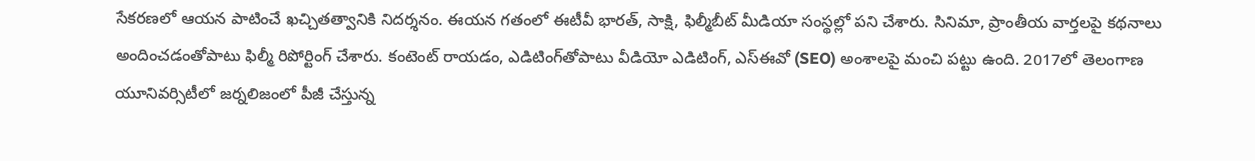సేకరణలో ఆయన పాటించే ఖచ్చితత్వానికి నిదర్శనం. ఈయన గతంలో ఈటీవీ భారత్, సాక్షి, ఫిల్మీబీట్ మీడియా సంస్థల్లో పని చేశారు. సినిమా, ప్రాంతీయ వార్తలపై కథనాలు అందించడంతోపాటు ఫిల్మీ రిపోర్టింగ్ చేశారు. కంటెంట్ రాయడం, ఎడిటింగ్‌తోపాటు వీడియో ఎడిటింగ్, ఎస్‌ఈవో (SEO) అంశాలపై మంచి పట్టు ఉంది. 2017లో తెలంగాణ యూనివర్సిటీలో జర్నలిజంలో పీజీ చేస్తున్న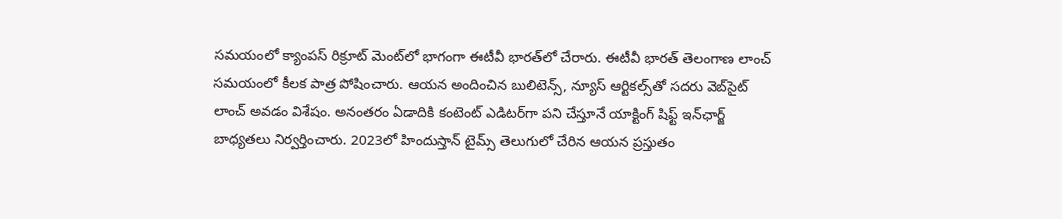సమయంలో క్యాంపస్ రిక్రూట్ మెంట్‌లో భాగంగా ఈటీవీ భారత్‌లో చేరారు. ఈటీవీ భారత్ తెలంగాణ లాంచ్ సమయంలో కీలక పాత్ర పోషించారు. ఆయన అందించిన బులిటెన్స్, న్యూస్ ఆర్టికల్స్‌తో సదరు వెబ్‌సైట్ లాంచ్ అవడం విశేషం. అనంతరం ఏడాదికి కంటెంట్ ఎడిటర్‌గా పని చేస్తూనే యాక్టింగ్ షిఫ్ట్ ఇన్‌ఛార్జ్ బాధ్యతలు నిర్వర్తించారు. 2023లో హిందుస్తాన్ టైమ్స్ తెలుగులో చేరిన ఆయన ప్రస్తుతం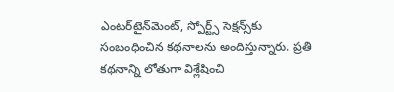ఎంటర్‌టైన్‌మెంట్, స్పోర్ట్స్ సెక్షన్స్‌కు సంబంధించిన కథనాలను అందిస్తున్నారు. ప్రతి కథనాన్ని లోతుగా విశ్లేషించి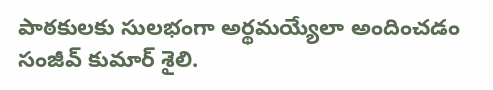పాఠకులకు సులభంగా అర్థమయ్యేలా అందించడం సంజీవ్ కుమార్ శైలి.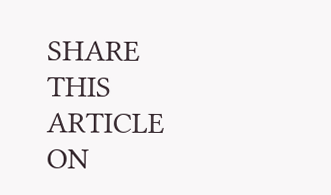SHARE THIS ARTICLE ON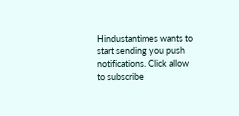Hindustantimes wants to start sending you push notifications. Click allow to subscribe